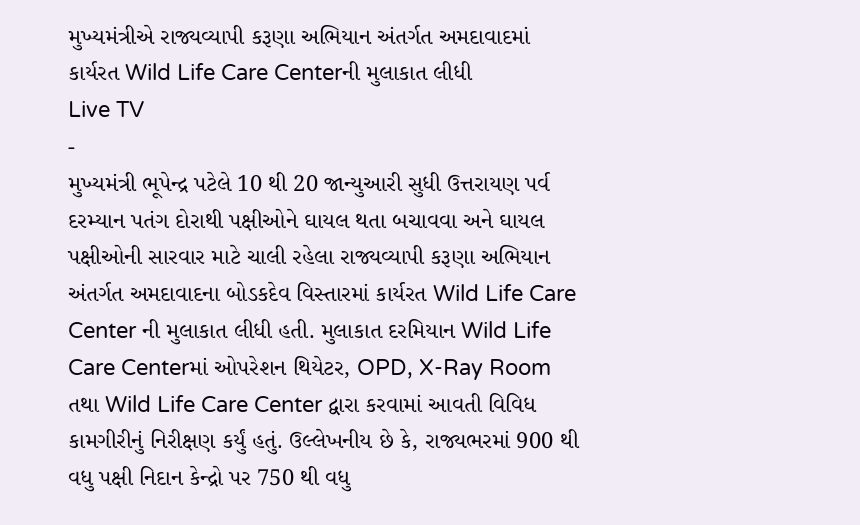મુખ્યમંત્રીએ રાજ્યવ્યાપી કરૂણા અભિયાન અંતર્ગત અમદાવાદમાં કાર્યરત Wild Life Care Centerની મુલાકાત લીધી
Live TV
-
મુખ્યમંત્રી ભૂપેન્દ્ર પટેલે 10 થી 20 જાન્યુઆરી સુધી ઉત્તરાયણ પર્વ દરમ્યાન પતંગ દોરાથી પક્ષીઓને ઘાયલ થતા બચાવવા અને ઘાયલ પક્ષીઓની સારવાર માટે ચાલી રહેલા રાજ્યવ્યાપી કરૂણા અભિયાન અંતર્ગત અમદાવાદના બોડકદેવ વિસ્તારમાં કાર્યરત Wild Life Care Center ની મુલાકાત લીધી હતી. મુલાકાત દરમિયાન Wild Life Care Centerમાં ઓપરેશન થિયેટર, OPD, X-Ray Room તથા Wild Life Care Center દ્વારા કરવામાં આવતી વિવિધ કામગીરીનું નિરીક્ષણ કર્યું હતું. ઉલ્લેખનીય છે કે, રાજ્યભરમાં 900 થી વધુ પક્ષી નિદાન કેન્દ્રો પર 750 થી વધુ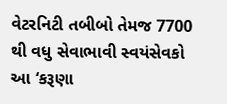વેટરનિટી તબીબો તેમજ 7700 થી વધુ સેવાભાવી સ્વયંસેવકો આ ‘કરૂણા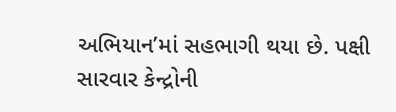અભિયાન’માં સહભાગી થયા છે. પક્ષી સારવાર કેન્દ્રોની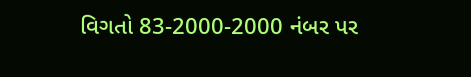વિગતો 83-2000-2000 નંબર પર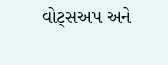વોટ્સઅપ અને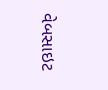વેબસાઇટ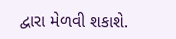દ્વારા મેળવી શકાશે.